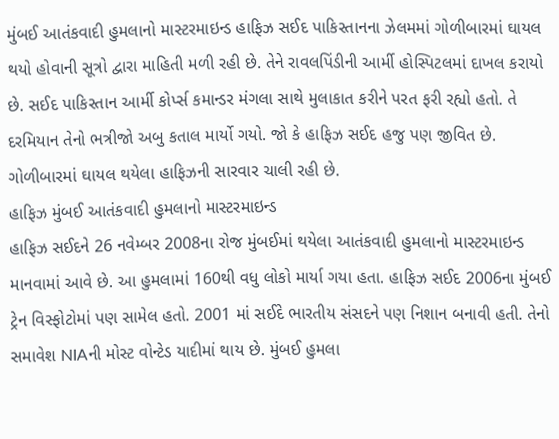મુંબઈ આતંકવાદી હુમલાનો માસ્ટરમાઇન્ડ હાફિઝ સઈદ પાકિસ્તાનના ઝેલમમાં ગોળીબારમાં ઘાયલ થયો હોવાની સૂત્રો દ્વારા માહિતી મળી રહી છે. તેને રાવલપિંડીની આર્મી હોસ્પિટલમાં દાખલ કરાયો છે. સઈદ પાકિસ્તાન આર્મી કોર્પ્સ કમાન્ડર મંગલા સાથે મુલાકાત કરીને પરત ફરી રહ્યો હતો. તે દરમિયાન તેનો ભત્રીજો અબુ કતાલ માર્યો ગયો. જો કે હાફિઝ સઈદ હજુ પણ જીવિત છે. ગોળીબારમાં ઘાયલ થયેલા હાફિઝની સારવાર ચાલી રહી છે.
હાફિઝ મુંબઈ આતંકવાદી હુમલાનો માસ્ટરમાઇન્ડ
હાફિઝ સઈદને 26 નવેમ્બર 2008ના રોજ મુંબઈમાં થયેલા આતંકવાદી હુમલાનો માસ્ટરમાઇન્ડ માનવામાં આવે છે. આ હુમલામાં 160થી વધુ લોકો માર્યા ગયા હતા. હાફિઝ સઈદ 2006ના મુંબઈ ટ્રેન વિસ્ફોટોમાં પણ સામેલ હતો. 2001 માં સઈદે ભારતીય સંસદને પણ નિશાન બનાવી હતી. તેનો સમાવેશ NIAની મોસ્ટ વોન્ટેડ યાદીમાં થાય છે. મુંબઈ હુમલા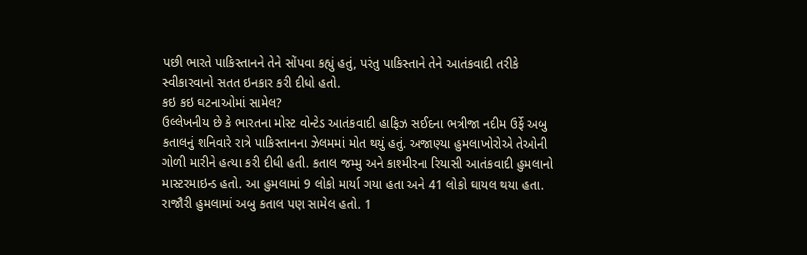પછી ભારતે પાકિસ્તાનને તેને સોંપવા કહ્યું હતું, પરંતુ પાકિસ્તાને તેને આતંકવાદી તરીકે સ્વીકારવાનો સતત ઇનકાર કરી દીધો હતો.
કઇ કઇ ઘટનાઓમાં સામેલ?
ઉલ્લેખનીય છે કે ભારતના મોસ્ટ વોન્ટેડ આતંકવાદી હાફિઝ સઈદના ભત્રીજા નદીમ ઉર્ફે અબુ કતાલનું શનિવારે રાત્રે પાકિસ્તાનના ઝેલમમાં મોત થયું હતું. અજાણ્યા હુમલાખોરોએ તેઓની ગોળી મારીને હત્યા કરી દીધી હતી. કતાલ જમ્મુ અને કાશ્મીરના રિયાસી આતંકવાદી હુમલાનો માસ્ટરમાઇન્ડ હતો. આ હુમલામાં 9 લોકો માર્યા ગયા હતા અને 41 લોકો ઘાયલ થયા હતા. રાજૌરી હુમલામાં અબુ કતાલ પણ સામેલ હતો. 1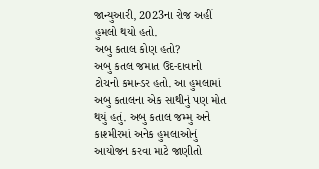જાન્યુઆરી, 2023ના રોજ અહીં હુમલો થયો હતો.
અબુ કતાલ કોણ હતો?
અબુ કતલ જમાત ઉદ-દાવાનો ટોચનો કમાન્ડર હતો. આ હુમલામાં અબુ કતાલના એક સાથીનું પણ મોત થયું હતું. અબુ કતાલ જમ્મુ અને કાશ્મીરમાં અનેક હુમલાઓનું આયોજન કરવા માટે જાણીતો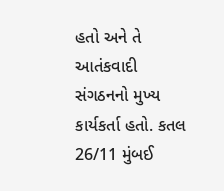હતો અને તે આતંકવાદી સંગઠનનો મુખ્ય કાર્યકર્તા હતો. કતલ 26/11 મુંબઈ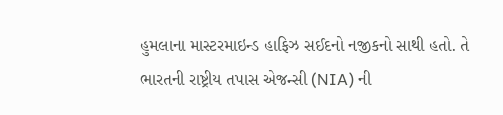હુમલાના માસ્ટરમાઇન્ડ હાફિઝ સઈદનો નજીકનો સાથી હતો. તે ભારતની રાષ્ટ્રીય તપાસ એજન્સી (NIA) ની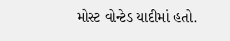મોસ્ટ વોન્ટેડ યાદીમાં હતો.